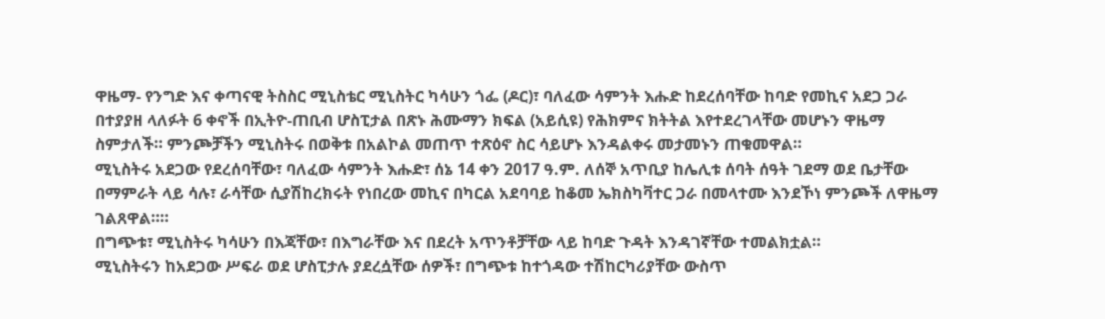ዋዜማ- የንግድ እና ቀጣናዊ ትስስር ሚኒስቴር ሚኒስትር ካሳሁን ጎፌ (ዶር)፣ ባለፈው ሳምንት እሑድ ከደረሰባቸው ከባድ የመኪና አደጋ ጋራ በተያያዘ ላለፉት 6 ቀኖች በኢትዮ-ጠቢብ ሆስፒታል በጽኑ ሕሙማን ክፍል (አይሲዩ) የሕክምና ክትትል እየተደረገላቸው መሆኑን ዋዜማ ስምታለች። ምንጮቻችን ሚኒስትሩ በወቅቱ በአልኮል መጠጥ ተጽዕኖ ስር ሳይሆኑ እንዳልቀሩ መታመኑን ጠቁመዋል።
ሚኒስትሩ አደጋው የደረሰባቸው፣ ባለፈው ሳምንት እሑድ፣ ሰኔ 14 ቀን 2017 ዓ.ም. ለሰኞ አጥቢያ ከሌሊቱ ሰባት ሰዓት ገደማ ወደ ቤታቸው በማምራት ላይ ሳሉ፣ ራሳቸው ሲያሽከረክሩት የነበረው መኪና በካርል አደባባይ ከቆመ ኤክስካቫተር ጋራ በመላተሙ እንደኾነ ምንጮች ለዋዜማ ገልጸዋል።።
በግጭቱ፣ ሚኒስትሩ ካሳሁን በእጃቸው፣ በእግራቸው እና በደረት አጥንቶቻቸው ላይ ከባድ ጉዳት እንዳገኛቸው ተመልክቷል።
ሚኒስትሩን ከአደጋው ሥፍራ ወደ ሆስፒታሉ ያደረሷቸው ሰዎች፣ በግጭቱ ከተጎዳው ተሽከርካሪያቸው ውስጥ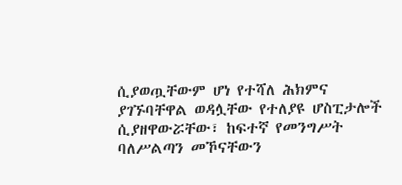ሲያወጧቸውም ሆነ የተሻለ ሕክምና ያገኙባቸዋል ወዳሏቸው የተለያዩ ሆስፒታሎች ሲያዘዋውሯቸው፣ ከፍተኛ የመንግሥት ባለሥልጣን መኾናቸውን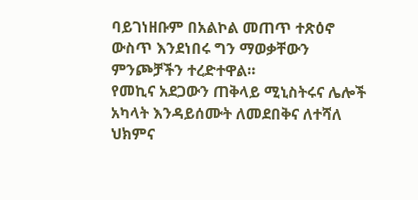ባይገነዘቡም በአልኮል መጠጥ ተጽዕኖ ውስጥ እንደነበሩ ግን ማወቃቸውን ምንጮቻችን ተረድተዋል።
የመኪና አደጋውን ጠቅላይ ሚኒስትሩና ሌሎች አካላት እንዳይሰሙት ለመደበቅና ለተሻለ ህክምና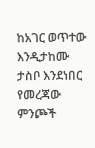ከአገር ወጥተው እንዲታከሙ ታስቦ እንደነበር የመረጃው ምንጮች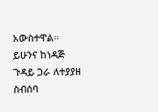አውስተዋል። ይሁንና ከነዳጅ ጉዳይ ጋራ ለተያያዘ ስብሰባ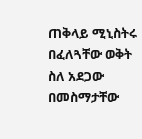ጠቅላይ ሚኒስትሩ በፈለጓቸው ወቅት ስለ አደጋው በመስማታቸው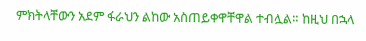ምክትላቸውን አደም ፋራህን ልከው አስጠይቀዋቸዋል ተብሏል። ከዚህ በኋላ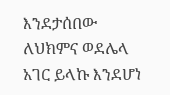እንደታሰበው ለህክምና ወደሌላ አገር ይላኩ እንደሆነ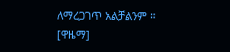ለማረጋገጥ አልቻልንም ። [ዋዜማ]